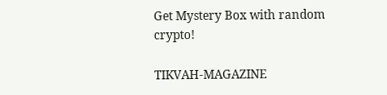Get Mystery Box with random crypto!

TIKVAH-MAGAZINE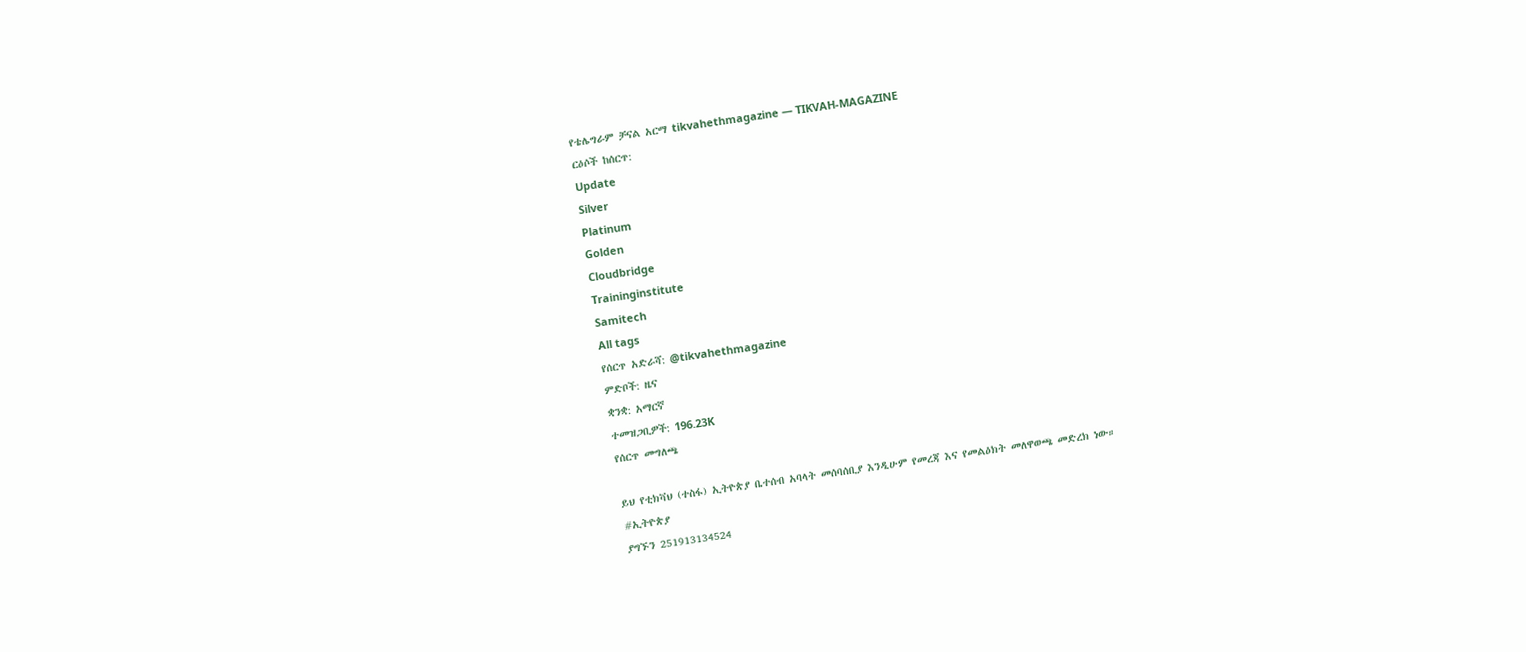የቴሌግራም ቻናል አርማ tikvahethmagazine — TIKVAH-MAGAZINE
ርዕሶች ከሰርጥ:
Update
Silver
Platinum
Golden
Cloudbridge
Traininginstitute
Samitech
All tags
የሰርጥ አድራሻ: @tikvahethmagazine
ምድቦች: ዜና
ቋንቋ: አማርኛ
ተመዝጋቢዎች: 196.23K
የሰርጥ መግለጫ

ይህ የቲክቫህ (ተስፋ) ኢትዮጵያ ቤተሰብ አባላት መሰባሰቢያ እንዲሁም የመረጃ እና የመልዕክት መለዋወጫ መድረክ ነው።
#ኢትዮጵያ
ያግኙን 251913134524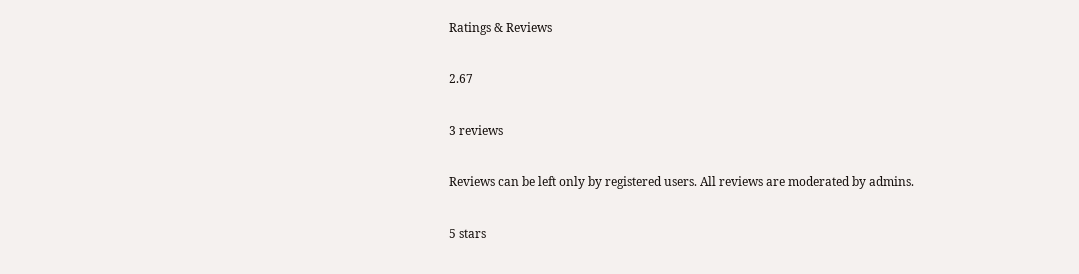Ratings & Reviews

2.67

3 reviews

Reviews can be left only by registered users. All reviews are moderated by admins.

5 stars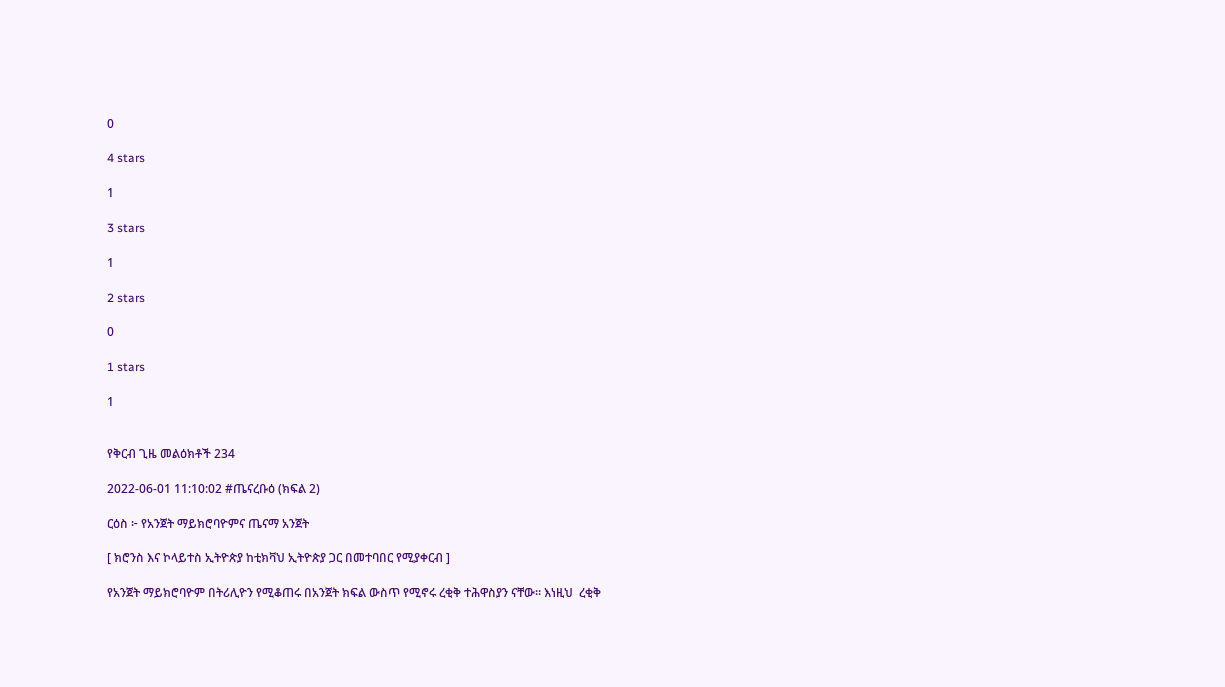0

4 stars

1

3 stars

1

2 stars

0

1 stars

1


የቅርብ ጊዜ መልዕክቶች 234

2022-06-01 11:10:02 #ጤናረቡዕ (ክፍል 2)

ርዕስ ፦ የአንጀት ማይክሮባዮምና ጤናማ አንጀት

[ ክሮንስ እና ኮላይተስ ኢትዮጵያ ከቲክቫህ ኢትዮጵያ ጋር በመተባበር የሚያቀርብ ]

የአንጀት ማይክሮባዮም በትሪሊዮን የሚቆጠሩ በአንጀት ክፍል ውስጥ የሚኖሩ ረቂቅ ተሕዋስያን ናቸው። እነዚህ  ረቂቅ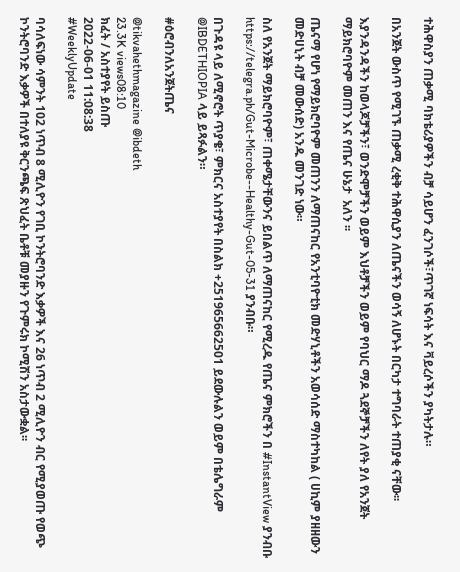ተሕዋስያን ጠቃሚ ባክቴሪያዎችን ብቻ ሳይሆን ፈንገሶች፣ጥገኛ ነፍሳት እና ቫይረሶችን ያካትታሉ።

በአንጀት ውስጥ የሚገኙ ጠቃሚ ረቂቅ ተሕዋሲያን ለጤናችን ወሳኝ ለሆኑት በርካታ ተግባራት ተጠያቂ ናቸው፡፡

እያንዳንዳችን ከወላጆቻችን፣ ወንድሞቻችን ወይም እህቶቻችን ወይም የባህር ማዶ ጓደኞቻችን ለየት ያለ የአንጀት ማይክሮባዮም መጠን እና የጤና ሁኔታ  አለን ፡፡

ጤናማ የሆነ የማይክሮባዮም መጠንን ለማጠናከር የአንቲባዮቲክ መድሃኒቶችን አወሳሰድ ማስተካከል ( ሀኪም ያዘዘውን መድሀኒት ብቻ መውሰድ) አንዱ መንገድ ነው።

ስለ የአንጀት ማይክሮባዮም፣ ጠቀሜታቸውንና ይበልጥ ለማጠናከር የሚረዱ የጤና ምክሮችን በ #InstantView ያንብቡ https://telegra.ph/Gut-Microbe--Healthy-Gut-05-31 ያንብቡ።

በጉዳዩ ላይ ለሚኖሮት ጥያቄ፣ ምክርና አስተያየት በስልክ +251965662501 ይደውሉልን ወይም በቴሌግራም @IBDETHIOPIA ላይ ይጻፉልን።

#ዕሮብንለአንጀትጤና

@tikvahethmagazine @ibdeth
23.3K views08:10
ክፈት / አስተያየት ይስጡ
2022-06-01 11:08:38
#WeeklyUpdate

ባሳለፍነው ሳምንት 102 ነጥብ 8 ሚሊዮን የገቢ ኮንትሮባንድ እቃዎች እና 26 ነጥብ 2 ሚሊዮን ብር የሚያወጡ የወጭ ኮንትሮባንድ እቃዎች በተለያዩ ቅርንጫፍ ጽህፈት ቤቶቹ መያዙን የጉምሩክ ኮሚሽን አስታውቋል፡፡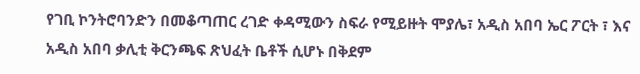የገቢ ኮንትሮባንድን በመቆጣጠር ረገድ ቀዳሚውን ስፍራ የሚይዙት ሞያሌ፣ አዲስ አበባ ኤር ፖርት ፣ እና አዲስ አበባ ቃሊቲ ቅርንጫፍ ጽህፈት ቤቶች ሲሆኑ በቅደም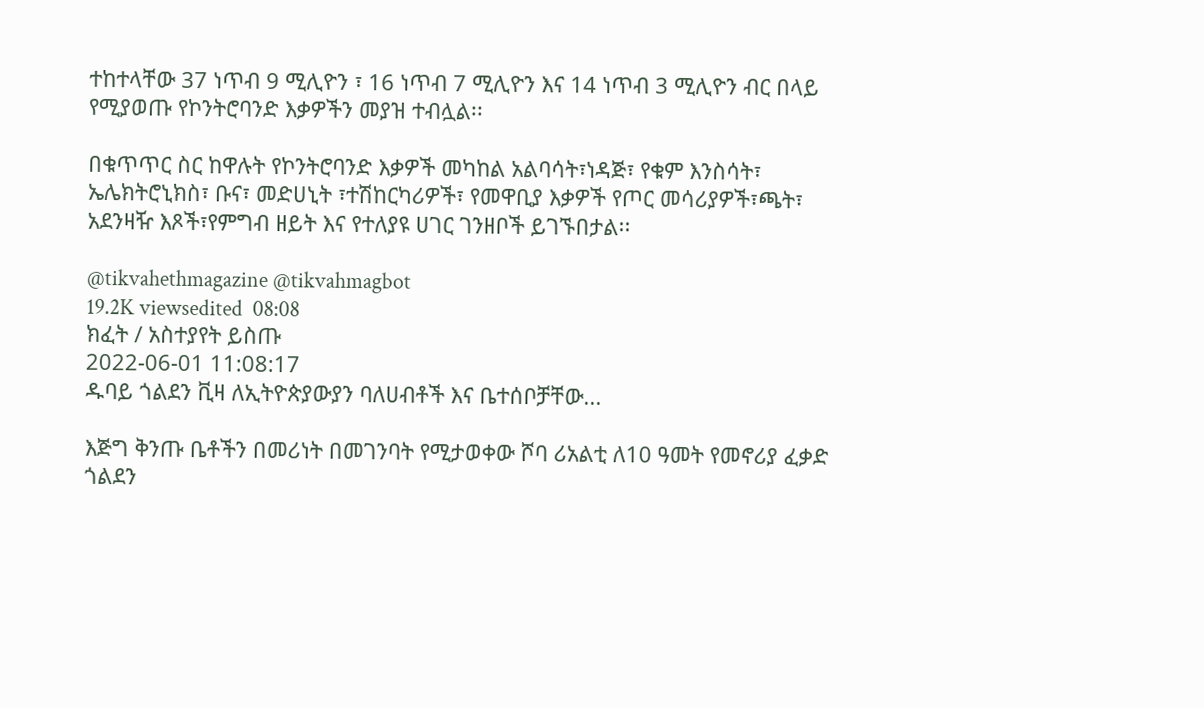ተከተላቸው 37 ነጥብ 9 ሚሊዮን ፣ 16 ነጥብ 7 ሚሊዮን እና 14 ነጥብ 3 ሚሊዮን ብር በላይ የሚያወጡ የኮንትሮባንድ እቃዎችን መያዝ ተብሏል፡፡

በቁጥጥር ስር ከዋሉት የኮንትሮባንድ እቃዎች መካከል አልባሳት፣ነዳጅ፣ የቁም እንስሳት፣ ኤሌክትሮኒክስ፣ ቡና፣ መድሀኒት ፣ተሽከርካሪዎች፣ የመዋቢያ እቃዎች የጦር መሳሪያዎች፣ጫት፣ አደንዛዥ እጾች፣የምግብ ዘይት እና የተለያዩ ሀገር ገንዘቦች ይገኙበታል፡፡

@tikvahethmagazine @tikvahmagbot
19.2K viewsedited  08:08
ክፈት / አስተያየት ይስጡ
2022-06-01 11:08:17
ዱባይ ጎልደን ቪዛ ለኢትዮጵያውያን ባለሀብቶች እና ቤተሰቦቻቸው...

እጅግ ቅንጡ ቤቶችን በመሪነት በመገንባት የሚታወቀው ሾባ ሪአልቲ ለ10 ዓመት የመኖሪያ ፈቃድ ጎልደን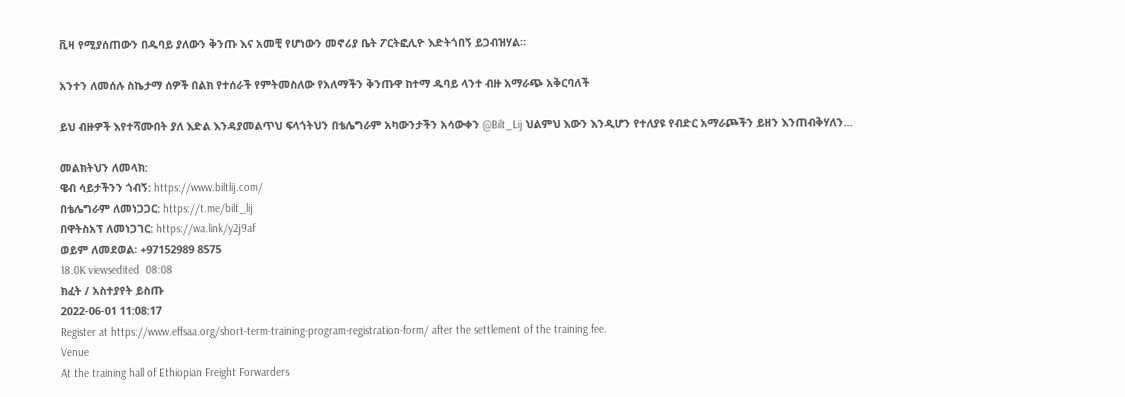ቪዛ የሚያሰጠውን በዱባይ ያለውን ቅንጡ እና አመቺ የሆነውን መኖሪያ ቤት ፖርትፎሊዮ እድትጎበኝ ይጋብዝሃል።

አንተን ለመሰሉ ስኬታማ ሰዎች በልክ የተሰራች የምትመስለው የአለማችን ቅንጡዋ ከተማ ዱባይ ላንተ ብዙ አማራጭ አቅርባለች

ይህ ብዙዎች እየተሻሙበት ያለ እድል እንዳያመልጥህ ፍላጎትህን በቴሌግራም አካውንታችን አሳውቀን @Bilt_Lij ህልምህ እውን እንዲሆን የተለያዩ የብድር አማራጮችን ይዘን እንጠብቅሃለን...

መልክትህን ለመላክ:
ዌብ ሳይታችንን ጎብኝ: https://www.biltlij.com/
በቴሌግራም ለመነጋጋር: https://t.me/bilt_lij
በዋትስአፕ ለመነጋገር: https://wa.link/y2j9af
ወይም ለመደወል፡ +97152989 8575
18.0K viewsedited  08:08
ክፈት / አስተያየት ይስጡ
2022-06-01 11:08:17
Register at https://www.effsaa.org/short-term-training-program-registration-form/ after the settlement of the training fee.
Venue
At the training hall of Ethiopian Freight Forwarders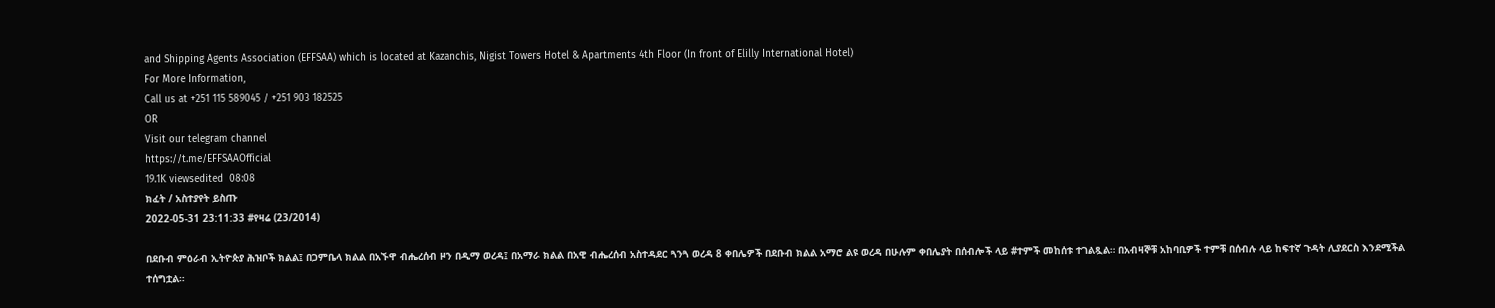and Shipping Agents Association (EFFSAA) which is located at Kazanchis, Nigist Towers Hotel & Apartments 4th Floor (In front of Elilly International Hotel)
For More Information,
Call us at +251 115 589045 / +251 903 182525
OR
Visit our telegram channel
https://t.me/EFFSAAOfficial
19.1K viewsedited  08:08
ክፈት / አስተያየት ይስጡ
2022-05-31 23:11:33 #የዛሬ (23/2014)

በደቡብ ምዕራብ ኢትዮጵያ ሕዝቦች ክልል፤ በጋምቤላ ክልል በአኙዋ ብሔረሰብ ዞን በዲማ ወረዳ፤ በአማራ ክልል በአዊ ብሔረሰብ አስተዳደር ጓንጓ ወረዳ 8 ቀበሌዎች በደቡብ ክልል አማሮ ልዩ ወረዳ በሁሉም ቀበሌያት በሰብሎች ላይ #ተምች መከሰቱ ተገልጿል። በአብዛኞቹ አከባቢዎች ተምቹ በሰብሉ ላይ ከፍተኛ ጉዳት ሊያደርስ እንደሚችል ተሰግቷል።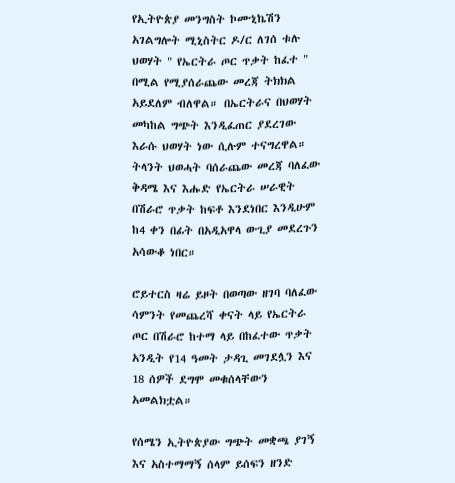የኢትዮጵያ መንግስት ኮሙኒኬሽን አገልግሎት ሚኒስትር ዶ/ር ለገሰ ቱሉ ህወሃት " የኤርትራ ጦር ጥቃት ከፈተ " በሚል የሚያሰራጨው መረጃ ትክክል አይደለም ብለዋል። በኤርትራና በህወሃት መካከል ግጭት እንዲፈጠር ያደረገው እራሱ ህወሃት ነው ሲሉም ተናግረዋል። ትላንት ህወሓት ባሰራጨው መረጃ ባለፈው ቅዳሜ እና እሑድ የኤርትራ ሠራዊት በሽራሮ ጥቃት ከፍቶ እንደነበር እንዲሁም ከ4 ቀን በፊት በአዲአዋላ ውጊያ መደረጉን አሳውቆ ነበር።

ሮይተርስ ዛሬ ይዞት በወጣው ዘገባ ባለፈው ሳምንት የመጨረሻ ቀናት ላይ የኤርትራ ጦር በሽራሮ ከተማ ላይ በከፈተው ጥቃት አንዲት የ14 ዓመት ታዳጊ መገደሏን እና 18 ሰዎች ደግሞ መቁሰላቸውን አመልክቷል።

የሰሜን ኢትዮጵያው ግጭት መቋጫ ያገኝ እና አስተማማኝ ሰላም ይሰፍን ዘንድ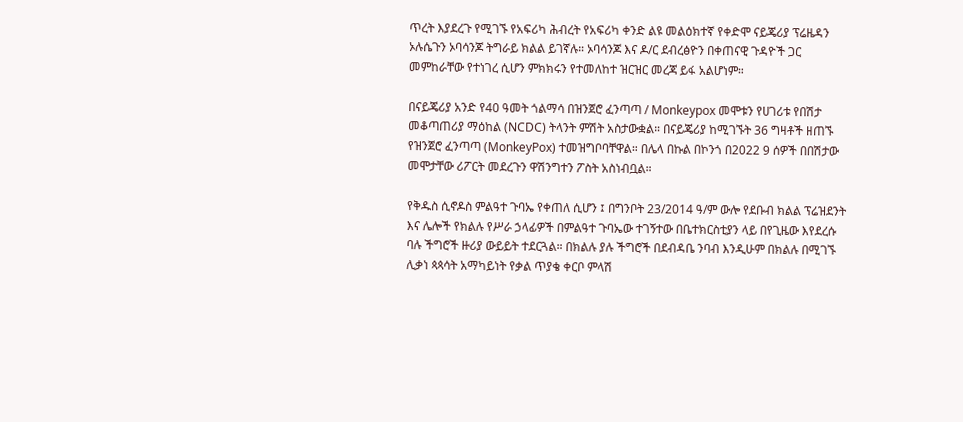ጥረት እያደረጉ የሚገኙ የአፍሪካ ሕብረት የአፍሪካ ቀንድ ልዩ መልዕክተኛ የቀድሞ ናይጄሪያ ፕሬዜዳን ኦሉሴጉን ኦባሳንጆ ትግራይ ክልል ይገኛሉ። ኦባሳንጆ እና ዶ/ር ደብረፅዮን በቀጠናዊ ጉዳዮች ጋር መምከራቸው የተነገረ ሲሆን ምክክሩን የተመለከተ ዝርዝር መረጃ ይፋ አልሆነም።

በናይጄሪያ አንድ የ40 ዓመት ጎልማሳ በዝንጀሮ ፈንጣጣ / Monkeypox መሞቱን የሀገሪቱ የበሽታ መቆጣጠሪያ ማዕከል (NCDC) ትላንት ምሽት አስታውቋል። በናይጄሪያ ከሚገኙት 36 ግዛቶች ዘጠኙ የዝንጀሮ ፈንጣጣ (MonkeyPox) ተመዝግቦባቸዋል። በሌላ በኩል በኮንጎ በ2022 9 ሰዎች በበሽታው መሞታቸው ሪፖርት መደረጉን ዋሽንግተን ፖስት አስነብቧል።

የቅዱስ ሲኖዶስ ምልዓተ ጉባኤ የቀጠለ ሲሆን ፤ በግንቦት 23/2014 ዓ/ም ውሎ የደቡብ ክልል ፕሬዝደንት እና ሌሎች የክልሉ የሥራ ኃላፊዎች በምልዓተ ጉባኤው ተገኝተው በቤተክርስቲያን ላይ በየጊዜው እየደረሱ ባሉ ችግሮች ዙሪያ ውይይት ተደርጓል። በክልሉ ያሉ ችግሮች በደብዳቤ ንባብ እንዲሁም በክልሉ በሚገኙ ሊቃነ ጳጳሳት አማካይነት የቃል ጥያቄ ቀርቦ ምላሽ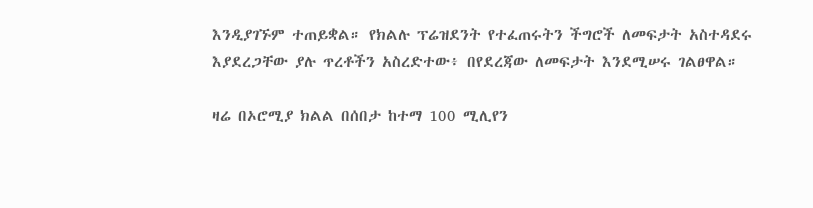እንዲያገኙም ተጠይቋል። የክልሉ ፕሬዝደንት የተፈጠሩትን ችግሮች ለመፍታት አስተዳደሩ እያደረጋቸው ያሉ ጥረቶችን አስረድተው፥ በየደረጃው ለመፍታት እንደሚሠሩ ገልፀዋል።

ዛሬ በኦሮሚያ ክልል በሰበታ ከተማ 100 ሚሊየን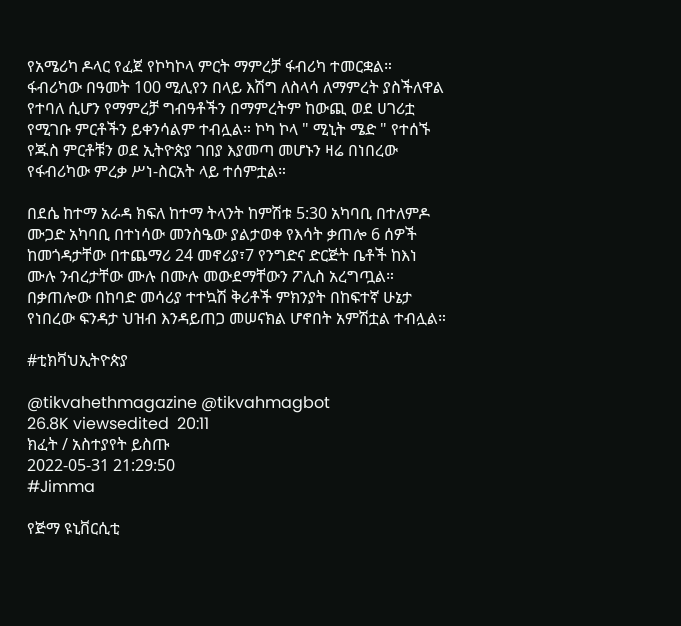የአሜሪካ ዶላር የፈጀ የኮካኮላ ምርት ማምረቻ ፋብሪካ ተመርቋል። ፋብሪካው በዓመት 100 ሚሊየን በላይ እሽግ ለስላሳ ለማምረት ያስችለዋል የተባለ ሲሆን የማምረቻ ግብዓቶችን በማምረትም ከውጪ ወደ ሀገሪቷ የሚገቡ ምርቶችን ይቀንሳልም ተብሏል። ኮካ ኮላ " ሚኒት ሜድ " የተሰኙ የጁስ ምርቶቹን ወደ ኢትዮጵያ ገበያ እያመጣ መሆኑን ዛሬ በነበረው የፋብሪካው ምረቃ ሥነ-ስርአት ላይ ተሰምቷል።

በደሴ ከተማ አራዳ ክፍለ ከተማ ትላንት ከምሽቱ 5:30 አካባቢ በተለምዶ ሙጋድ አካባቢ በተነሳው መንስዔው ያልታወቀ የእሳት ቃጠሎ 6 ሰዎች ከመጎዳታቸው በተጨማሪ 24 መኖሪያ፣7 የንግድና ድርጅት ቤቶች ከእነ ሙሉ ንብረታቸው ሙሉ በሙሉ መውደማቸውን ፖሊስ አረግጧል። በቃጠሎው በከባድ መሳሪያ ተተኳሽ ቅሪቶች ምክንያት በከፍተኛ ሁኔታ የነበረው ፍንዳታ ህዝብ እንዳይጠጋ መሠናክል ሆኖበት አምሽቷል ተብሏል።

#ቲክቫህኢትዮጵያ

@tikvahethmagazine @tikvahmagbot
26.8K viewsedited  20:11
ክፈት / አስተያየት ይስጡ
2022-05-31 21:29:50
#Jimma

የጅማ ዩኒቨርሲቲ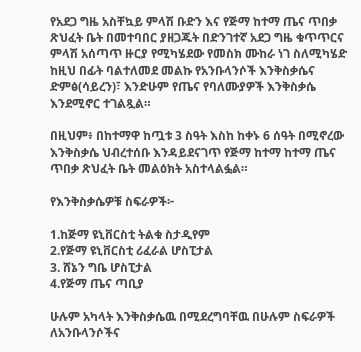የአደጋ ግዜ አስቸኳይ ምላሽ ቡድን እና የጅማ ከተማ ጤና ጥበቃ ጽህፈት ቤት በመተባበር ያዘጋጁት በድንገተኛ አደጋ ግዜ ቁጥጥርና ምላሽ አሰጣጥ ዙርያ የሚካሄደው የመስክ ሙከራ ነገ ስለሚካሄድ ከዚህ በፊት ባልተለመደ መልኩ የአንቡላንሶች እንቅስቃሴና ድምፅ(ሳይረን)፣ እንድሁም የጤና የባለሙያዎች እንቅስቃሴ እንደሚኖር ተገልጿል።

በዚህም፥ በከተማዋ ከጧቱ 3 ስዓት እስከ ከቀኑ 6 ሰዓት በሚኖረው እንቅስቃሴ ህብረተሰቡ እንዳይደናገጥ የጅማ ከተማ ከተማ ጤና ጥበቃ ጽህፈት ቤት መልዕክት አስተላልፏል።

የእንቅስቃሴዎቹ ስፍራዎች፦

1.ከጅማ ዩኒቨርስቲ ትልቁ ስታዲየም
2.የጅማ ዩኒቨርስቲ ሪፈራል ሆስፒታል
3. ሸኔን ግቤ ሆስፒታል
4.የጅማ ጤና ጣቢያ

ሁሉም አካላት እንቅስቃሴዉ በሚደረግባቸዉ በሁሉም ስፍራዎች ለአንቡላንሶችና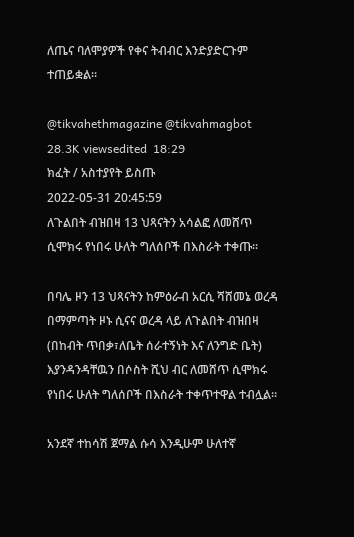ለጤና ባለሞያዎች የቀና ትብብር እንድያድርጉም ተጠይቋል።

@tikvahethmagazine @tikvahmagbot
28.3K viewsedited  18:29
ክፈት / አስተያየት ይስጡ
2022-05-31 20:45:59
ለጉልበት ብዝበዛ 13 ህጻናትን አሳልፎ ለመሸጥ ሲሞክሩ የነበሩ ሁለት ግለሰቦች በእስራት ተቀጡ።

በባሌ ዞን 13 ህጻናትን ከምዕራብ አርሲ ሻሸመኔ ወረዳ በማምጣት ዞኑ ሲናና ወረዳ ላይ ለጉልበት ብዝበዛ (በከብት ጥበቃ፣ለቤት ሰራተኝነት እና ለንግድ ቤት) እያንዳንዳቸዉን በሶስት ሺህ ብር ለመሸጥ ሲሞክሩ የነበሩ ሁለት ግለሰቦች በእስራት ተቀጥተዋል ተብሏል።

አንደኛ ተከሳሽ ጀማል ሱሳ እንዲሁም ሁለተኛ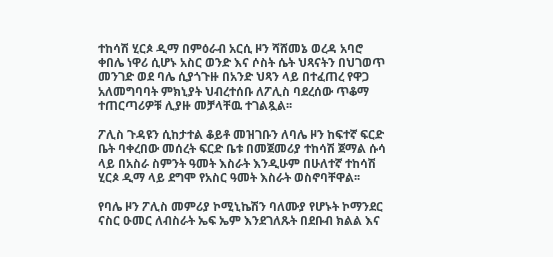ተከሳሽ ሂርጶ ዲማ በምዕራብ አርሲ ዞን ሻሸመኔ ወረዳ አባሮ ቀበሌ ነዋሪ ሲሆኑ አስር ወንድ እና ሶስት ሴት ህጻናትን በህገወጥ መንገድ ወደ ባሌ ሲያጎጉዙ በአንድ ህጻን ላይ በተፈጠረ የዋጋ አለመግባባት ምክኒያት ህብረተሰቡ ለፖሊስ ባደረሰው ጥቆማ ተጠርጣሪዎቹ ሊያዙ መቻላቸዉ ተገልጿል፡፡

ፖሊስ ጉዳዩን ሲከታተል ቆይቶ መዝገቡን ለባሌ ዞን ከፍተኛ ፍርድ ቤት ባቀረበው መሰረት ፍርድ ቤቱ በመጀመሪያ ተከሳሽ ጀማል ሱሳ ላይ በአስራ ስምንት ዓመት እስራት እንዲሁም በሁለተኛ ተከሳሽ ሂርጶ ዲማ ላይ ደግሞ የአስር ዓመት እስራት ወስኖባቸዋል፡፡

የባሌ ዞን ፖሊስ መምሪያ ኮሚኒኬሽን ባለሙያ የሆኑት ኮማንደር ናስር ዑመር ለብስራት ኤፍ ኤም እንደገለጹት በደቡብ ክልል እና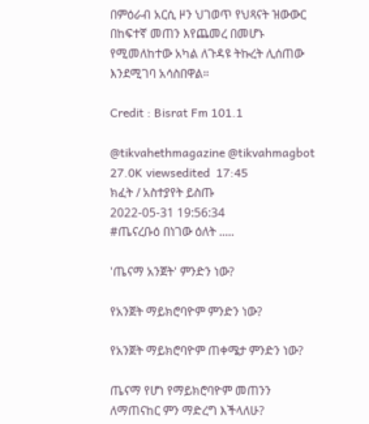በምዕራብ አርሲ ዞን ህገወጥ የህጻናት ዝውውር በከፍተኛ መጠን እየጨመረ በመሆኑ የሚመለከተው አካል ለጉዳዩ ትኩረት ሊሰጠው እንደሚገባ አሳስበዋል።

Credit : Bisrat Fm 101.1

@tikvahethmagazine @tikvahmagbot
27.0K viewsedited  17:45
ክፈት / አስተያየት ይስጡ
2022-05-31 19:56:34
#ጤናረቡዕ በነገው ዕለት .....

'ጤናማ አንጀት' ምንድን ነው?

የአንጀት ማይክሮባዮም ምንድን ነው?

የአንጀት ማይክሮባዮም ጠቀሜታ ምንድን ነው?

ጤናማ የሆነ የማይክሮባዮም መጠንን ለማጠናከር ምን ማድረግ እችላለሁ?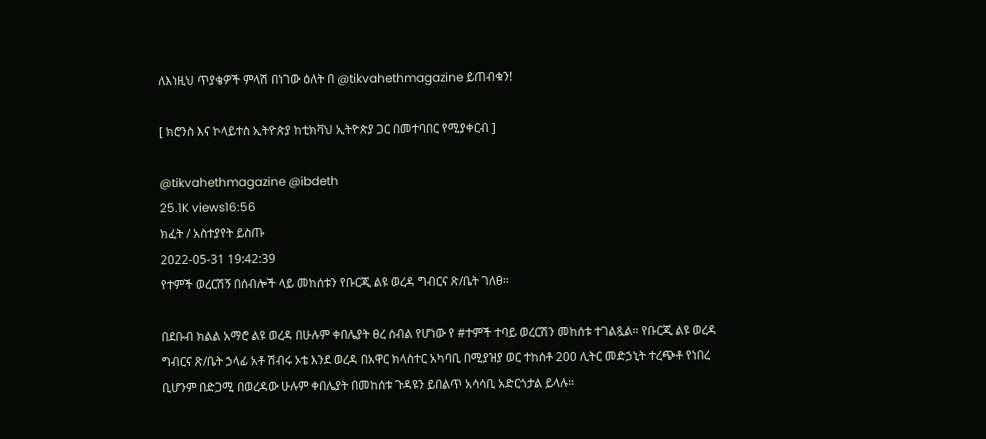ለእነዚህ ጥያቄዎች ምላሽ በነገው ዕለት በ @tikvahethmagazine ይጠብቁን!

[ ክሮንስ እና ኮላይተስ ኢትዮጵያ ከቲክቫህ ኢትዮጵያ ጋር በመተባበር የሚያቀርብ ]

@tikvahethmagazine @ibdeth
25.1K views16:56
ክፈት / አስተያየት ይስጡ
2022-05-31 19:42:39
የተምች ወረርሽኝ በሰብሎች ላይ መከሰቱን የቡርጂ ልዩ ወረዳ ግብርና ጽ/ቤት ገለፀ።

በደቡብ ክልል አማሮ ልዩ ወረዳ በሁሉም ቀበሌያት ፀረ ሰብል የሆነው የ #ተምች ተባይ ወረርሽን መከሰቱ ተገልጿል። የቡርጂ ልዩ ወረዳ ግብርና ጽ/ቤት ኃላፊ አቶ ሽብሩ ኦቴ እንደ ወረዳ በአዋር ክላስተር አካባቢ በሚያዝያ ወር ተከሰቶ 200 ሊትር መድኃኒት ተረጭቶ የነበረ ቢሆንም በድጋሚ በወረዳው ሁሉም ቀበሌያት በመከሰቱ ጉዳዩን ይበልጥ አሳሳቢ አድርጎታል ይላሉ።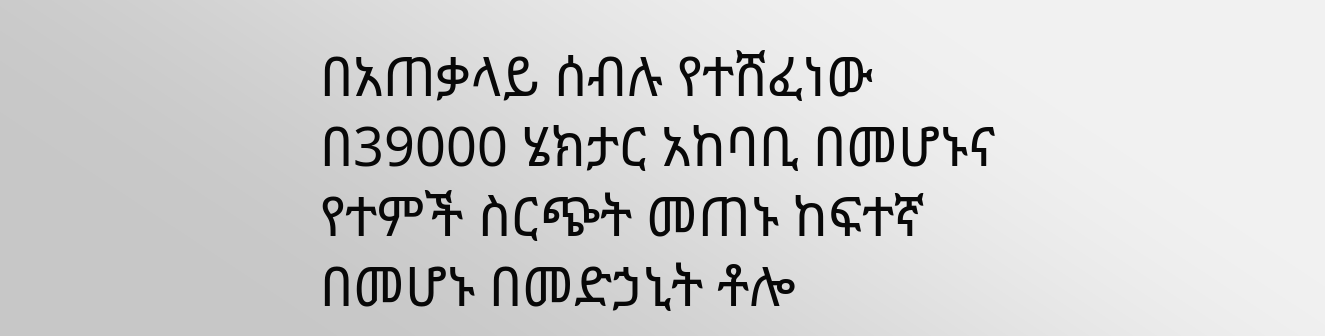በአጠቃላይ ሰብሉ የተሸፈነው በ39000 ሄክታር አከባቢ በመሆኑና የተምች ስርጭት መጠኑ ከፍተኛ በመሆኑ በመድኃኒት ቶሎ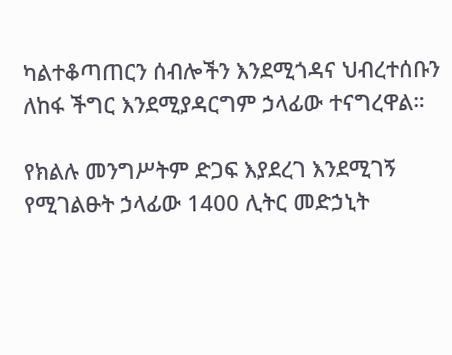ካልተቆጣጠርን ሰብሎችን እንደሚጎዳና ህብረተሰቡን ለከፋ ችግር እንደሚያዳርግም ኃላፊው ተናግረዋል።

የክልሉ መንግሥትም ድጋፍ እያደረገ እንደሚገኝ የሚገልፁት ኃላፊው 1400 ሊትር መድኃኒት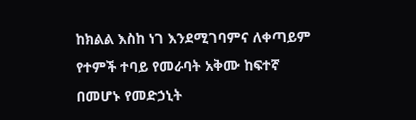ከክልል እስከ ነገ እንደሚገባምና ለቀጣይም የተምች ተባይ የመራባት አቅሙ ከፍተኛ በመሆኑ የመድኃኒት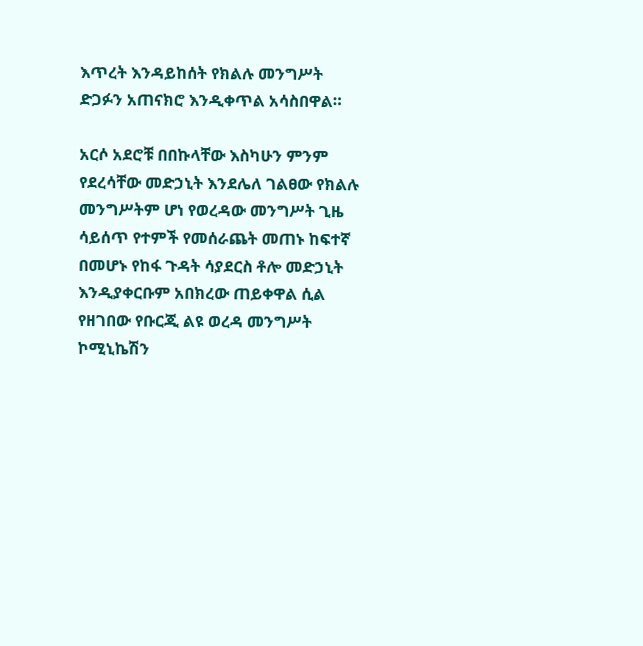እጥረት እንዳይከሰት የክልሉ መንግሥት ድጋፉን አጠናክሮ እንዲቀጥል አሳስበዋል።

አርሶ አደሮቹ በበኩላቸው እስካሁን ምንም የደረሳቸው መድኃኒት እንደሌለ ገልፀው የክልሉ መንግሥትም ሆነ የወረዳው መንግሥት ጊዜ ሳይሰጥ የተምች የመሰራጨት መጠኑ ከፍተኛ በመሆኑ የከፋ ጉዳት ሳያደርስ ቶሎ መድኃኒት እንዲያቀርቡም አበክረው ጠይቀዋል ሲል የዘገበው የቡርጂ ልዩ ወረዳ መንግሥት ኮሚኒኬሽን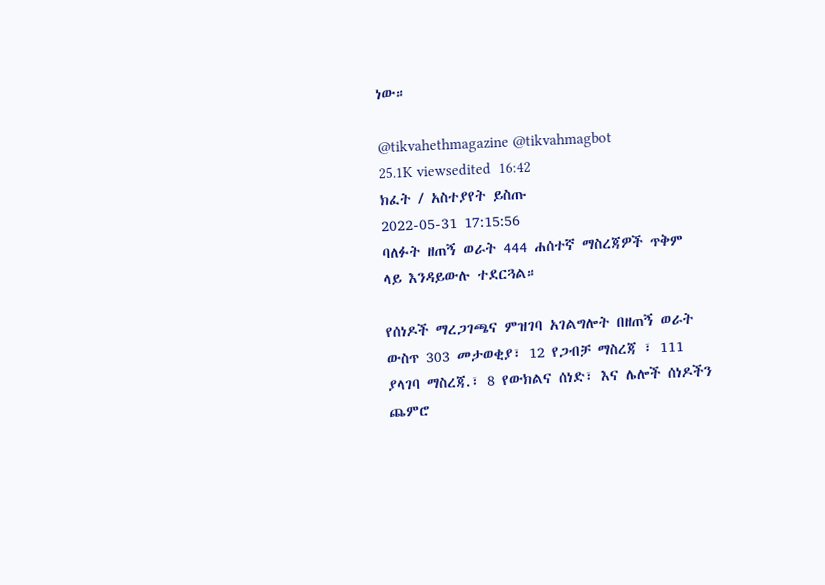ነው።

@tikvahethmagazine @tikvahmagbot
25.1K viewsedited  16:42
ክፈት / አስተያየት ይስጡ
2022-05-31 17:15:56
ባለፉት ዘጠኝ ወራት 444 ሐሰተኛ ማስረጃዎች ጥቅም ላይ እንዳይውሉ ተደርጓል።

የሰነዶች ማረጋገጫና ምዝገባ አገልግሎት በዘጠኝ ወራት ውስጥ 303 መታወቂያ፣ 12 የጋብቻ ማስረጃ ፣ 111 ያላገባ ማስረጃ.፣ 8 የውክልና ሰነድ፣ እና ሌሎች ሰነዶችን ጨምሮ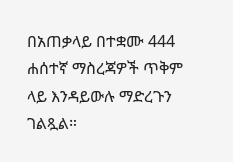በአጠቃላይ በተቋሙ 444 ሐሰተኛ ማስረጃዎች ጥቅም ላይ እንዳይውሉ ማድረጉን ገልጿል።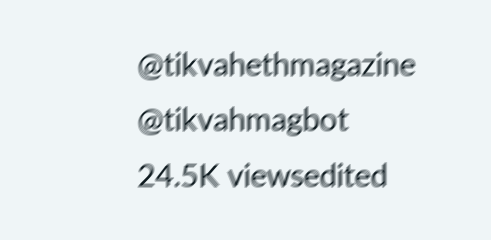@tikvahethmagazine @tikvahmagbot
24.5K viewsedited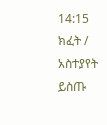14:15
ክፈት / አስተያየት ይስጡ